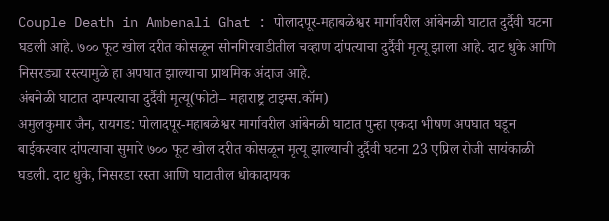Couple Death in Ambenali Ghat : पोलादपूर-महाबळेश्वर मार्गावरील आंबेनळी घाटात दुर्दैवी घटना घडली आहे. ७०० फूट खोल दरीत कोसळून सोनगिरवाडीतील चव्हाण दांपत्याचा दुर्दैवी मृत्यू झाला आहे. दाट धुके आणि निसरड्या रस्त्यामुळे हा अपघात झाल्याचा प्राथमिक अंदाज आहे.
अंबनेळी घाटात दाम्पत्याचा दुर्दैवी मृत्यू(फोटो– महाराष्ट्र टाइम्स.कॉम)
अमुलकुमार जैन, रायगड: पोलादपूर-महाबळेश्वर मार्गावरील आंबेनळी घाटात पुन्हा एकदा भीषण अपघात घडून बाईकस्वार दांपत्याचा सुमारे ७०० फूट खोल दरीत कोसळून मृत्यू झाल्याची दुर्दैवी घटना 23 एप्रिल रोजी सायंकाळी घडली. दाट धुके, निसरडा रस्ता आणि घाटातील धोकादायक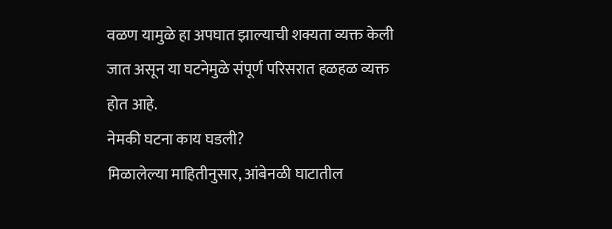वळण यामुळे हा अपघात झाल्याची शक्यता व्यक्त केली जात असून या घटनेमुळे संपूर्ण परिसरात हळहळ व्यक्त होत आहे.
नेमकी घटना काय घडली?
मिळालेल्या माहितीनुसार, आंबेनळी घाटातील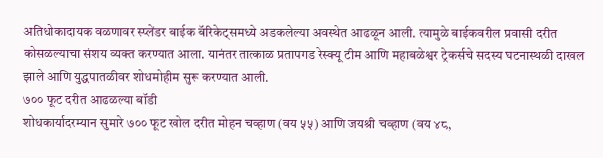अतिधोकादायक वळणावर स्प्लेंडर बाईक बॅरिकेट्समध्ये अडकलेल्या अवस्थेत आढळून आली. त्यामुळे बाईकवरील प्रवासी दरीत कोसळल्याचा संशय व्यक्त करण्यात आला. यानंतर तात्काळ प्रतापगड रेस्क्यू टीम आणि महाबळेश्वर ट्रेकर्सचे सदस्य घटनास्थळी दाखल झाले आणि युद्धपातळीवर शोधमोहीम सुरू करण्यात आली.
७०० फूट दरीत आढळल्या बॉडी
शोधकार्यादरम्यान सुमारे ७०० फूट खोल दरीत मोहन चव्हाण (वय ५५) आणि जयश्री चव्हाण (वय ४८,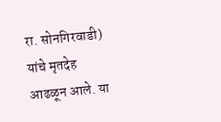रा. सोनगिरवाडी) यांचे मृतदेह आढळून आले. या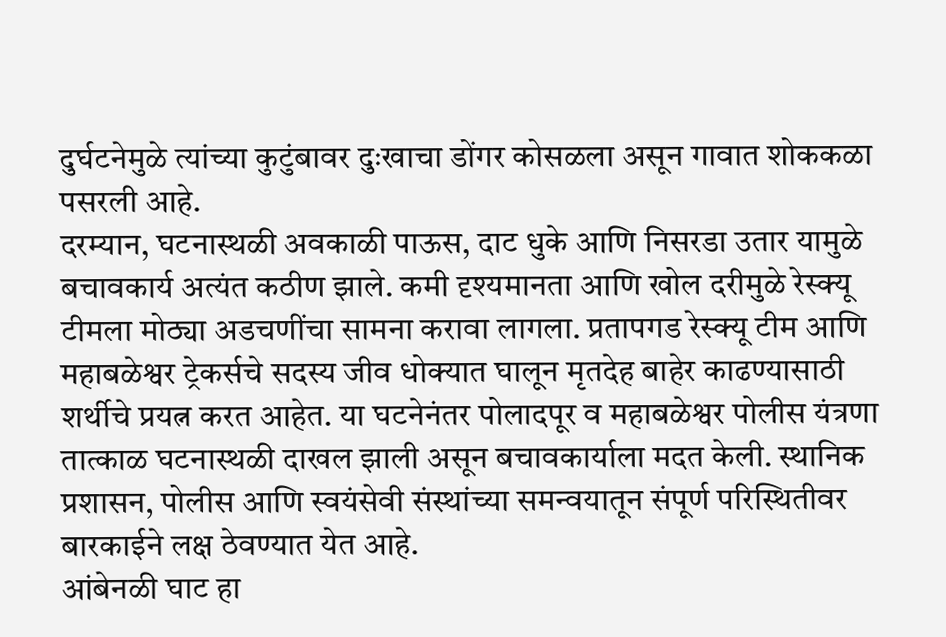दुर्घटनेमुळे त्यांच्या कुटुंबावर दुःखाचा डोंगर कोसळला असून गावात शोककळा पसरली आहे.
दरम्यान, घटनास्थळी अवकाळी पाऊस, दाट धुके आणि निसरडा उतार यामुळे बचावकार्य अत्यंत कठीण झाले. कमी दृश्यमानता आणि खोल दरीमुळे रेस्क्यू टीमला मोठ्या अडचणींचा सामना करावा लागला. प्रतापगड रेस्क्यू टीम आणि महाबळेश्वर ट्रेकर्सचे सदस्य जीव धोक्यात घालून मृतदेह बाहेर काढण्यासाठी शर्थीचे प्रयत्न करत आहेत. या घटनेनंतर पोलादपूर व महाबळेश्वर पोलीस यंत्रणा तात्काळ घटनास्थळी दाखल झाली असून बचावकार्याला मदत केली. स्थानिक प्रशासन, पोलीस आणि स्वयंसेवी संस्थांच्या समन्वयातून संपूर्ण परिस्थितीवर बारकाईने लक्ष ठेवण्यात येत आहे.
आंबेनळी घाट हा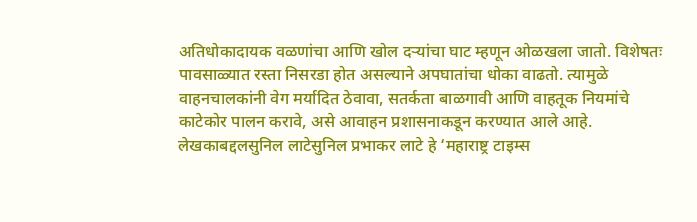अतिधोकादायक वळणांचा आणि खोल दऱ्यांचा घाट म्हणून ओळखला जातो. विशेषतः पावसाळ्यात रस्ता निसरडा होत असल्याने अपघातांचा धोका वाढतो. त्यामुळे वाहनचालकांनी वेग मर्यादित ठेवावा, सतर्कता बाळगावी आणि वाहतूक नियमांचे काटेकोर पालन करावे, असे आवाहन प्रशासनाकडून करण्यात आले आहे.
लेखकाबद्दलसुनिल लाटेसुनिल प्रभाकर लाटे हे ‘महाराष्ट्र टाइम्स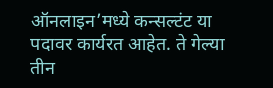ऑनलाइन’मध्ये कन्सल्टंट या पदावर कार्यरत आहेत. ते गेल्या तीन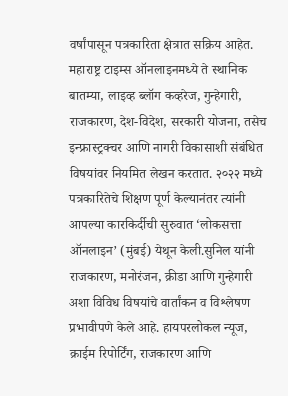वर्षांपासून पत्रकारिता क्षेत्रात सक्रिय आहेत. महाराष्ट्र टाइम्स ऑनलाइनमध्ये ते स्थानिक बातम्या, लाइव्ह ब्लॉग कव्हरेज, गुन्हेगारी, राजकारण, देश-विदेश, सरकारी योजना, तसेच इन्फ्रास्ट्रक्चर आणि नागरी विकासाशी संबंधित विषयांवर नियमित लेखन करतात. २०२२ मध्ये पत्रकारितेचे शिक्षण पूर्ण केल्यानंतर त्यांनी आपल्या कारकिर्दीची सुरुवात ‘लोकसत्ता ऑनलाइन’ (मुंबई) येथून केली.सुनिल यांनी राजकारण, मनोरंजन, क्रीडा आणि गुन्हेगारी अशा विविध विषयांचे वार्तांकन व विश्लेषण प्रभावीपणे केले आहे. हायपरलोकल न्यूज, क्राईम रिपोर्टिंग, राजकारण आणि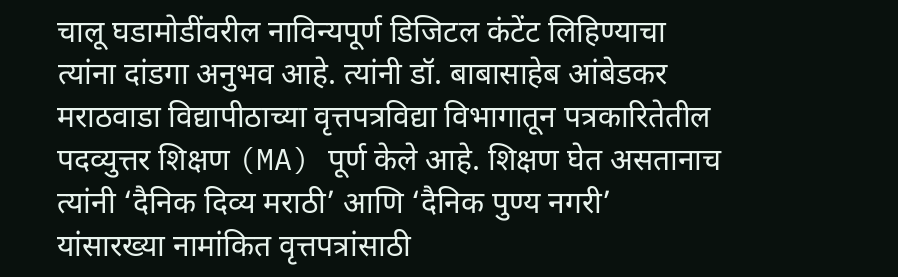चालू घडामोडींवरील नाविन्यपूर्ण डिजिटल कंटेंट लिहिण्याचा त्यांना दांडगा अनुभव आहे. त्यांनी डॉ. बाबासाहेब आंबेडकर मराठवाडा विद्यापीठाच्या वृत्तपत्रविद्या विभागातून पत्रकारितेतील पदव्युत्तर शिक्षण (MA) पूर्ण केले आहे. शिक्षण घेत असतानाच त्यांनी ‘दैनिक दिव्य मराठी’ आणि ‘दैनिक पुण्य नगरी’ यांसारख्या नामांकित वृत्तपत्रांसाठी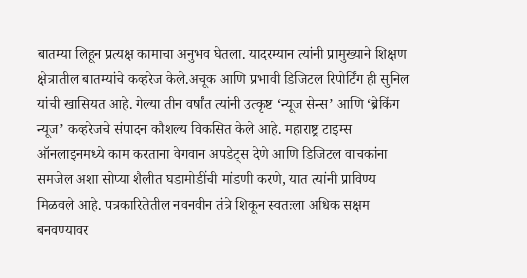बातम्या लिहून प्रत्यक्ष कामाचा अनुभव घेतला. यादरम्यान त्यांनी प्रामुख्याने शिक्षण क्षेत्रातील बातम्यांचे कव्हरेज केले.अचूक आणि प्रभावी डिजिटल रिपोर्टिंग ही सुनिल यांची खासियत आहे. गेल्या तीन वर्षांत त्यांनी उत्कृष्ट ‘न्यूज सेन्स’ आणि ‘ब्रेकिंग न्यूज’ कव्हरेजचे संपादन कौशल्य विकसित केले आहे. महाराष्ट्र टाइम्स ऑनलाइनमध्ये काम करताना वेगवान अपडेट्स देणे आणि डिजिटल वाचकांना समजेल अशा सोप्या शैलीत घडामोडींची मांडणी करणे, यात त्यांनी प्राविण्य मिळवले आहे. पत्रकारितेतील नवनवीन तंत्रे शिकून स्वतःला अधिक सक्षम बनवण्यावर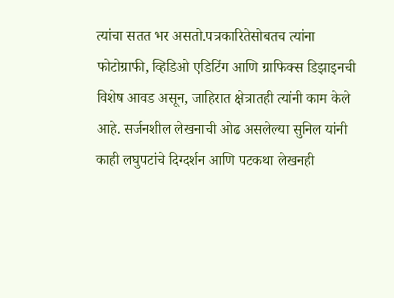त्यांचा सतत भर असतो.पत्रकारितेसोबतच त्यांना फोटोग्राफी, व्हिडिओ एडिटिंग आणि ग्राफिक्स डिझाइनची विशेष आवड असून, जाहिरात क्षेत्रातही त्यांनी काम केले आहे. सर्जनशील लेखनाची ओढ असलेल्या सुनिल यांनी काही लघुपटांचे दिग्दर्शन आणि पटकथा लेखनही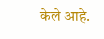केले आहे.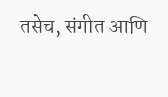तसेच, संगीत आणि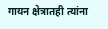गायन क्षेत्रातही त्यांना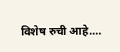विशेष रुची आहे.…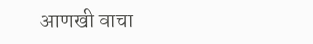आणखी वाचा